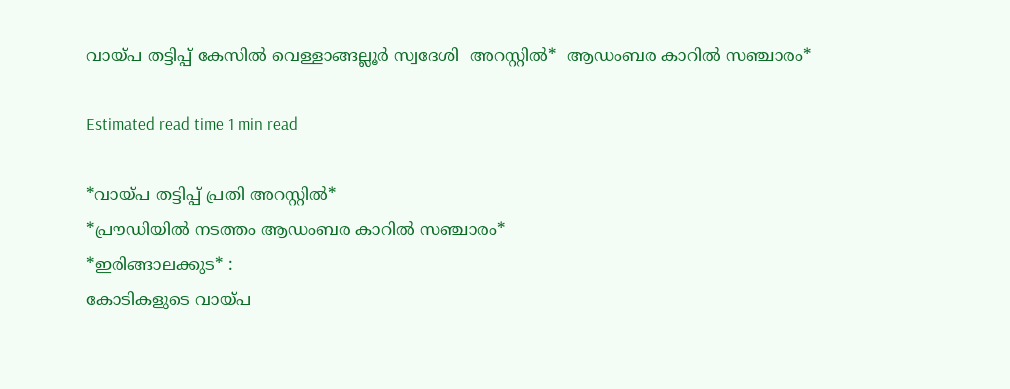വായ്പ തട്ടിപ്പ് കേസിൽ വെള്ളാങ്ങല്ലൂർ സ്വദേശി  അറസ്റ്റിൽ*  ആഡംബര കാറിൽ സഞ്ചാരം*

Estimated read time 1 min read

*വായ്പ തട്ടിപ്പ് പ്രതി അറസ്റ്റിൽ*
*പ്രൗഡിയിൽ നടത്തം ആഡംബര കാറിൽ സഞ്ചാരം*
*ഇരിങ്ങാലക്കുട* :
കോടികളുടെ വായ്പ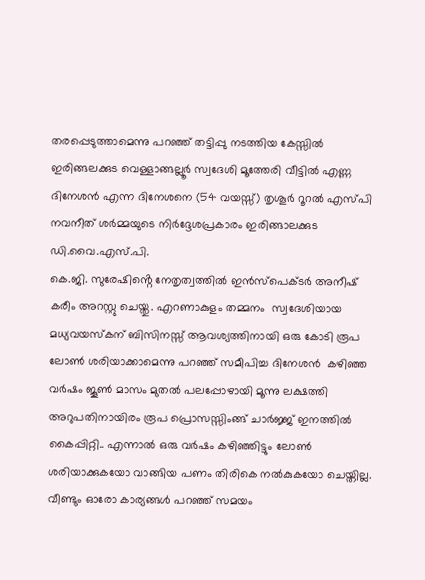തരപ്പെടുത്താമെന്നു പറഞ്ഞ് തട്ടിപ്പു നടത്തിയ കേസ്സിൽ ഇരിങ്ങലക്കുട വെള്ളാങ്ങല്ലൂർ സ്വദേശി മൂത്തേരി വീട്ടിൽ എണ്ണ ദിനേശൻ എന്ന ദിനേശനെ (54 വയസ്സ്) തൃശൂർ റൂറൽ എസ്പി നവനീത് ശർമ്മയുടെ നിർദ്ദേശപ്രകാരം ഇരിങ്ങാലക്കുട ഡി.വൈ.എസ്.പി.
കെ.ജി. സുരേഷിൻ്റെ നേതൃത്വത്തിൽ ഇൻസ്പെക്ടർ അനീഷ് കരീം അറസ്റ്റു ചെയ്തു. എറണാകുളം തമ്മനം  സ്വദേശിയായ മധ്യവയസ്കന് ബിസിനസ്സ് ആവശ്യത്തിനായി ഒരു കോടി രൂപ ലോൺ ശരിയാക്കാമെന്നു പറഞ്ഞ് സമീപിച്ച ദിനേശൻ  കഴിഞ്ഞ വർഷം ജൂൺ മാസം മുതൽ പലപ്പോഴായി മൂന്നു ലക്ഷത്തി അറുപതിനായിരം രൂപ പ്രൊസസ്സിംങ്ങ് ചാർജ്ജ് ഇനത്തിൽ കൈപ്പിറ്റി.. എന്നാൽ ഒരു വർഷം കഴിഞ്ഞിട്ടും ലോൺ ശരിയാക്കുകയോ വാങ്ങിയ പണം തിരികെ നൽകുകയോ ചെയ്തില്ല. വീണ്ടും ഓരോ കാര്യങ്ങൾ പറഞ്ഞ് സമയം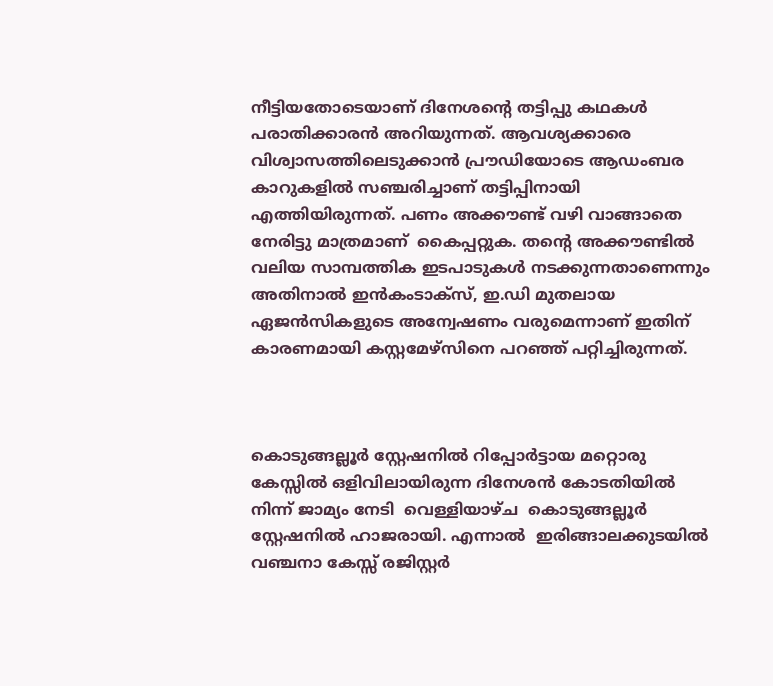നീട്ടിയതോടെയാണ് ദിനേശൻ്റെ തട്ടിപ്പു കഥകൾ പരാതിക്കാരൻ അറിയുന്നത്. ആവശ്യക്കാരെ വിശ്വാസത്തിലെടുക്കാൻ പ്രൗഡിയോടെ ആഡംബര കാറുകളിൽ സഞ്ചരിച്ചാണ് തട്ടിപ്പിനായി എത്തിയിരുന്നത്. പണം അക്കൗണ്ട് വഴി വാങ്ങാതെ  നേരിട്ടു മാത്രമാണ്  കൈപ്പറ്റുക. തൻ്റെ അക്കൗണ്ടിൽ വലിയ സാമ്പത്തിക ഇടപാടുകൾ നടക്കുന്നതാണെന്നും അതിനാൽ ഇൻകംടാക്സ്, ഇ.ഡി മുതലായ ഏജൻസികളുടെ അന്വേഷണം വരുമെന്നാണ് ഇതിന് കാരണമായി കസ്റ്റമേഴ്സിനെ പറഞ്ഞ് പറ്റിച്ചിരുന്നത്.



കൊടുങ്ങല്ലൂർ സ്റ്റേഷനിൽ റിപ്പോർട്ടായ മറ്റൊരു കേസ്സിൽ ഒളിവിലായിരുന്ന ദിനേശൻ കോടതിയിൽ നിന്ന് ജാമ്യം നേടി  വെള്ളിയാഴ്ച  കൊടുങ്ങല്ലൂർ സ്റ്റേഷനിൽ ഹാജരായി. എന്നാൽ  ഇരിങ്ങാലക്കുടയിൽ വഞ്ചനാ കേസ്സ് രജിസ്റ്റർ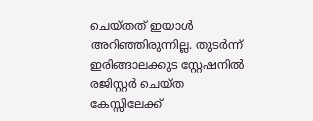ചെയ്തത് ഇയാൾ അറിഞ്ഞിരുന്നില്ല. തുടർന്ന്
ഇരിങ്ങാലക്കുട സ്റ്റേഷനിൽ രജിസ്റ്റർ ചെയ്ത കേസ്സിലേക്ക്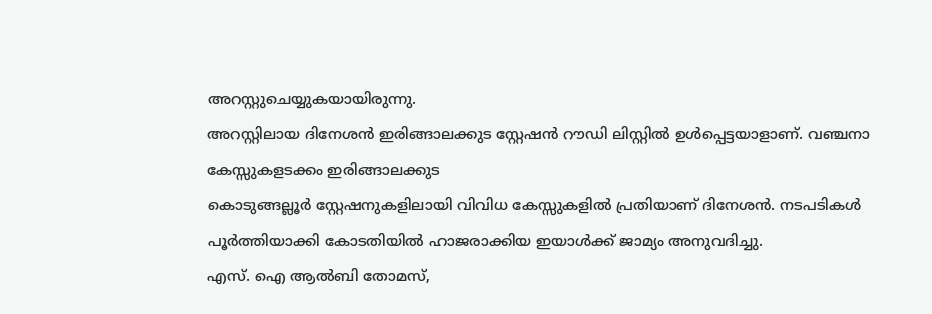അറസ്റ്റുചെയ്യുകയായിരുന്നു.
അറസ്റ്റിലായ ദിനേശൻ ഇരിങ്ങാലക്കുട സ്റ്റേഷൻ റൗഡി ലിസ്റ്റിൽ ഉൾപ്പെട്ടയാളാണ്. വഞ്ചനാ കേസ്സുകളടക്കം ഇരിങ്ങാലക്കുട
കൊടുങ്ങല്ലൂർ സ്റ്റേഷനുകളിലായി വിവിധ കേസ്സുകളിൽ പ്രതിയാണ് ദിനേശൻ. നടപടികൾ പൂർത്തിയാക്കി കോടതിയിൽ ഹാജരാക്കിയ ഇയാൾക്ക് ജാമ്യം അനുവദിച്ചു.
എസ്. ഐ ആൽബി തോമസ്,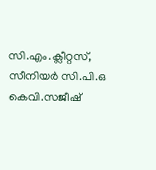സി.എം.ക്ലീറ്റസ്, സീനിയർ സി.പി.ഒ കെവി.സജീഷ്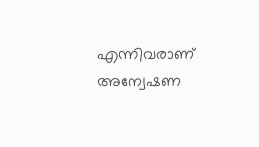എന്നിവരാണ് അന്വേഷണ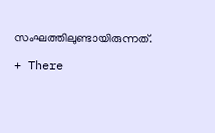സംഘത്തിലുണ്ടായിരുന്നത്.

+ There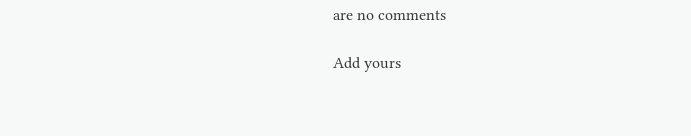are no comments

Add yours